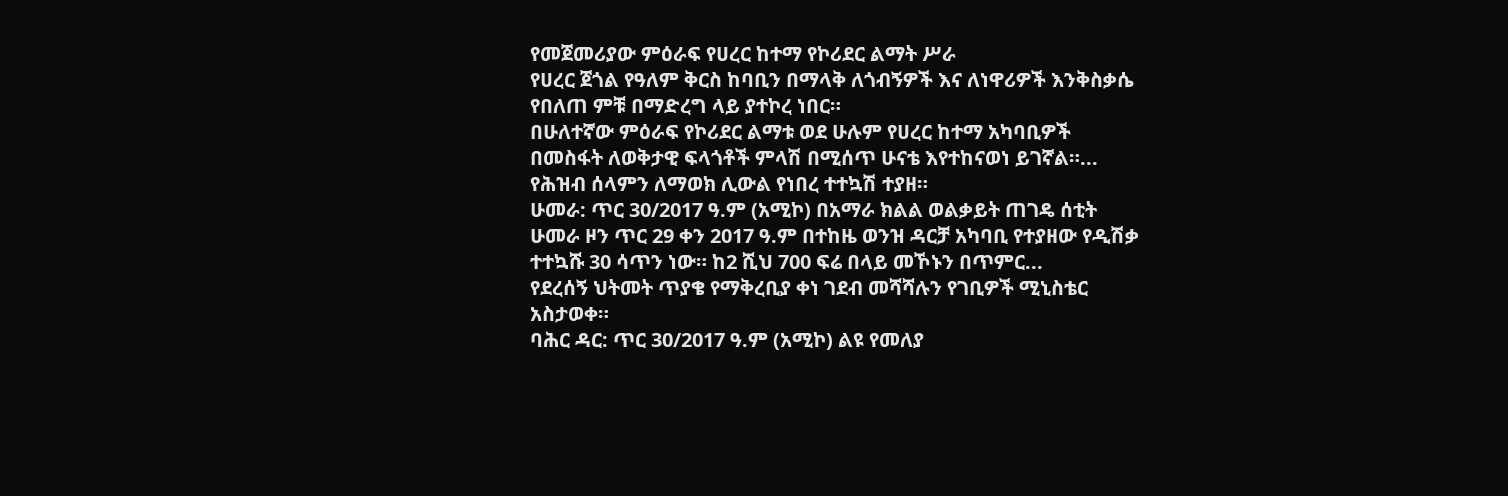የመጀመሪያው ምዕራፍ የሀረር ከተማ የኮሪደር ልማት ሥራ
የሀረር ጀጎል የዓለም ቅርስ ከባቢን በማላቅ ለጎብኝዎች እና ለነዋሪዎች እንቅስቃሴ የበለጠ ምቹ በማድረግ ላይ ያተኮረ ነበር።
በሁለተኛው ምዕራፍ የኮሪደር ልማቱ ወደ ሁሉም የሀረር ከተማ አካባቢዎች በመስፋት ለወቅታዊ ፍላጎቶች ምላሽ በሚሰጥ ሁናቴ እየተከናወነ ይገኛል።...
የሕዝብ ሰላምን ለማወክ ሊውል የነበረ ተተኳሽ ተያዘ።
ሁመራ: ጥር 30/2017 ዓ.ም (አሚኮ) በአማራ ክልል ወልቃይት ጠገዴ ሰቲት ሁመራ ዞን ጥር 29 ቀን 2017 ዓ.ም በተከዜ ወንዝ ዳርቻ አካባቢ የተያዘው የዲሽቃ ተተኳሹ 30 ሳጥን ነው። ከ2 ሺህ 700 ፍሬ በላይ መኾኑን በጥምር...
የደረሰኝ ህትመት ጥያቄ የማቅረቢያ ቀነ ገደብ መሻሻሉን የገቢዎች ሚኒስቴር አስታወቀ።
ባሕር ዳር: ጥር 30/2017 ዓ.ም (አሚኮ) ልዩ የመለያ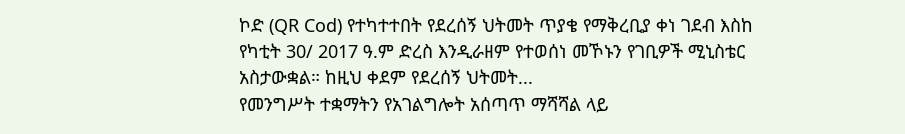ኮድ (QR Cod) የተካተተበት የደረሰኝ ህትመት ጥያቄ የማቅረቢያ ቀነ ገደብ እስከ የካቲት 30/ 2017 ዓ.ም ድረስ እንዲራዘም የተወሰነ መኾኑን የገቢዎች ሚኒስቴር አስታውቋል። ከዚህ ቀደም የደረሰኝ ህትመት...
የመንግሥት ተቋማትን የአገልግሎት አሰጣጥ ማሻሻል ላይ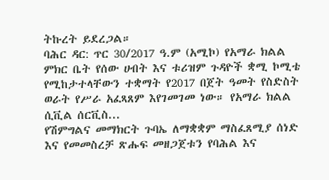ትኩረት ይደረጋል።
ባሕር ዳር: ጥር 30/2017 ዓ.ም (አሚኮ) የአማራ ክልል ምክር ቤት የሰው ሀብት እና ቱሪዝም ጉዳዮች ቋሚ ኮሚቴ የሚከታተላቸውን ተቋማት የ2017 በጀት ዓመት የስድስት ወራት የሥራ አፈጻጸም እየገመገመ ነው። የአማራ ክልል ሲቪል ሰርቪስ...
የሽምግልና መማክርት ጉባኤ ለማቋቋም ማስፈጸሚያ ሰነድ እና የመመስረቻ ጽሑፍ መዘጋጀቱን የባሕል እና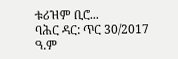ቱሪዝም ቢሮ...
ባሕር ዳር: ጥር 30/2017 ዓ.ም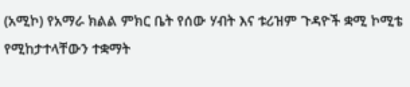(አሚኮ) የአማራ ክልል ምክር ቤት የሰው ሃብት እና ቱሪዝም ጉዳዮች ቋሚ ኮሚቴ የሚከታተላቸውን ተቋማት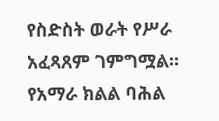የስድስት ወራት የሥራ አፈጻጸም ገምግሟል።
የአማራ ክልል ባሕል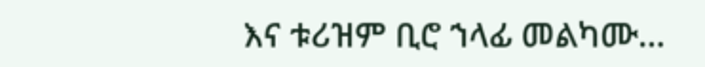እና ቱሪዝም ቢሮ ኀላፊ መልካሙ...